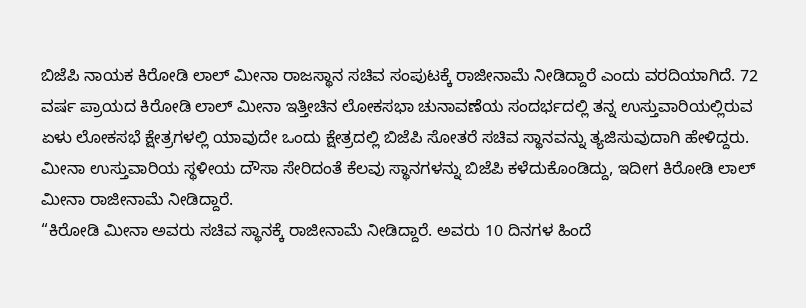ಬಿಜೆಪಿ ನಾಯಕ ಕಿರೋಡಿ ಲಾಲ್ ಮೀನಾ ರಾಜಸ್ಥಾನ ಸಚಿವ ಸಂಪುಟಕ್ಕೆ ರಾಜೀನಾಮೆ ನೀಡಿದ್ದಾರೆ ಎಂದು ವರದಿಯಾಗಿದೆ. 72 ವರ್ಷ ಪ್ರಾಯದ ಕಿರೋಡಿ ಲಾಲ್ ಮೀನಾ ಇತ್ತೀಚಿನ ಲೋಕಸಭಾ ಚುನಾವಣೆಯ ಸಂದರ್ಭದಲ್ಲಿ ತನ್ನ ಉಸ್ತುವಾರಿಯಲ್ಲಿರುವ ಏಳು ಲೋಕಸಭೆ ಕ್ಷೇತ್ರಗಳಲ್ಲಿ ಯಾವುದೇ ಒಂದು ಕ್ಷೇತ್ರದಲ್ಲಿ ಬಿಜೆಪಿ ಸೋತರೆ ಸಚಿವ ಸ್ಥಾನವನ್ನು ತ್ಯಜಿಸುವುದಾಗಿ ಹೇಳಿದ್ದರು.
ಮೀನಾ ಉಸ್ತುವಾರಿಯ ಸ್ಥಳೀಯ ದೌಸಾ ಸೇರಿದಂತೆ ಕೆಲವು ಸ್ಥಾನಗಳನ್ನು ಬಿಜೆಪಿ ಕಳೆದುಕೊಂಡಿದ್ದು, ಇದೀಗ ಕಿರೋಡಿ ಲಾಲ್ ಮೀನಾ ರಾಜೀನಾಮೆ ನೀಡಿದ್ದಾರೆ.
“ಕಿರೋಡಿ ಮೀನಾ ಅವರು ಸಚಿವ ಸ್ಥಾನಕ್ಕೆ ರಾಜೀನಾಮೆ ನೀಡಿದ್ದಾರೆ. ಅವರು 10 ದಿನಗಳ ಹಿಂದೆ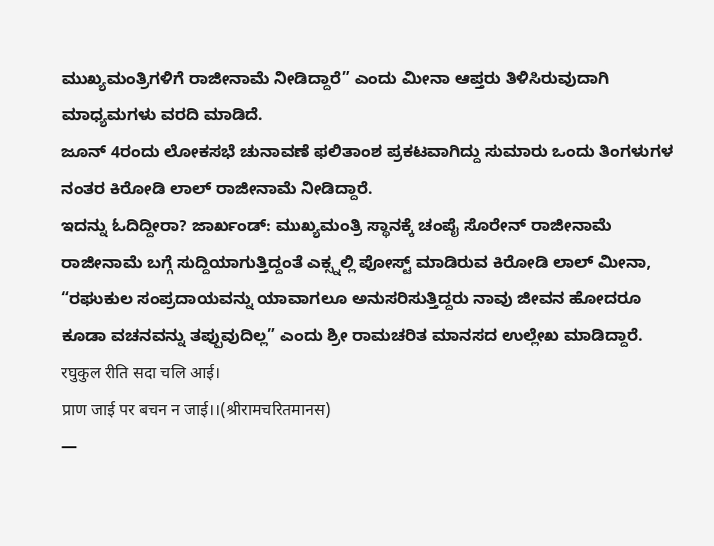ಮುಖ್ಯಮಂತ್ರಿಗಳಿಗೆ ರಾಜೀನಾಮೆ ನೀಡಿದ್ದಾರೆ” ಎಂದು ಮೀನಾ ಆಪ್ತರು ತಿಳಿಸಿರುವುದಾಗಿ ಮಾಧ್ಯಮಗಳು ವರದಿ ಮಾಡಿದೆ.
ಜೂನ್ 4ರಂದು ಲೋಕಸಭೆ ಚುನಾವಣೆ ಫಲಿತಾಂಶ ಪ್ರಕಟವಾಗಿದ್ದು ಸುಮಾರು ಒಂದು ತಿಂಗಳುಗಳ ನಂತರ ಕಿರೋಡಿ ಲಾಲ್ ರಾಜೀನಾಮೆ ನೀಡಿದ್ದಾರೆ.
ಇದನ್ನು ಓದಿದ್ದೀರಾ? ಜಾರ್ಖಂಡ್: ಮುಖ್ಯಮಂತ್ರಿ ಸ್ಥಾನಕ್ಕೆ ಚಂಪೈ ಸೊರೇನ್ ರಾಜೀನಾಮೆ
ರಾಜೀನಾಮೆ ಬಗ್ಗೆ ಸುದ್ದಿಯಾಗುತ್ತಿದ್ದಂತೆ ಎಕ್ಸ್ನಲ್ಲಿ ಪೋಸ್ಟ್ ಮಾಡಿರುವ ಕಿರೋಡಿ ಲಾಲ್ ಮೀನಾ, “ರಘುಕುಲ ಸಂಪ್ರದಾಯವನ್ನು ಯಾವಾಗಲೂ ಅನುಸರಿಸುತ್ತಿದ್ದರು ನಾವು ಜೀವನ ಹೋದರೂ ಕೂಡಾ ವಚನವನ್ನು ತಪ್ಪುವುದಿಲ್ಲ” ಎಂದು ಶ್ರೀ ರಾಮಚರಿತ ಮಾನಸದ ಉಲ್ಲೇಖ ಮಾಡಿದ್ದಾರೆ.
रघुकुल रीति सदा चलि आई।
प्राण जाई पर बचन न जाई।।(श्रीरामचरितमानस)
—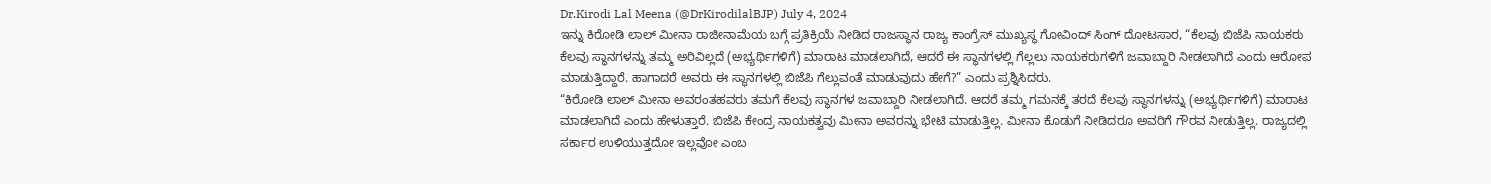Dr.Kirodi Lal Meena (@DrKirodilalBJP) July 4, 2024
ಇನ್ನು ಕಿರೋಡಿ ಲಾಲ್ ಮೀನಾ ರಾಜೀನಾಮೆಯ ಬಗ್ಗೆ ಪ್ರತಿಕ್ರಿಯೆ ನೀಡಿದ ರಾಜಸ್ಥಾನ ರಾಜ್ಯ ಕಾಂಗ್ರೆಸ್ ಮುಖ್ಯಸ್ಥ ಗೋವಿಂದ್ ಸಿಂಗ್ ದೋಟಸಾರ, “ಕೆಲವು ಬಿಜೆಪಿ ನಾಯಕರು ಕೆಲವು ಸ್ಥಾನಗಳನ್ನು ತಮ್ಮ ಅರಿವಿಲ್ಲದೆ (ಅಭ್ಯರ್ಥಿಗಳಿಗೆ) ಮಾರಾಟ ಮಾಡಲಾಗಿದೆ, ಆದರೆ ಈ ಸ್ಥಾನಗಳಲ್ಲಿ ಗೆಲ್ಲಲು ನಾಯಕರುಗಳಿಗೆ ಜವಾಬ್ದಾರಿ ನೀಡಲಾಗಿದೆ ಎಂದು ಆರೋಪ ಮಾಡುತ್ತಿದ್ದಾರೆ. ಹಾಗಾದರೆ ಅವರು ಈ ಸ್ಥಾನಗಳಲ್ಲಿ ಬಿಜೆಪಿ ಗೆಲ್ಲುವಂತೆ ಮಾಡುವುದು ಹೇಗೆ?” ಎಂದು ಪ್ರಶ್ನಿಸಿದರು.
“ಕಿರೋಡಿ ಲಾಲ್ ಮೀನಾ ಅವರಂತಹವರು ತಮಗೆ ಕೆಲವು ಸ್ಥಾನಗಳ ಜವಾಬ್ದಾರಿ ನೀಡಲಾಗಿದೆ. ಆದರೆ ತಮ್ಮ ಗಮನಕ್ಕೆ ತರದೆ ಕೆಲವು ಸ್ಥಾನಗಳನ್ನು (ಅಭ್ಯರ್ಥಿಗಳಿಗೆ) ಮಾರಾಟ ಮಾಡಲಾಗಿದೆ ಎಂದು ಹೇಳುತ್ತಾರೆ. ಬಿಜೆಪಿ ಕೇಂದ್ರ ನಾಯಕತ್ವವು ಮೀನಾ ಅವರನ್ನು ಭೇಟಿ ಮಾಡುತ್ತಿಲ್ಲ. ಮೀನಾ ಕೊಡುಗೆ ನೀಡಿದರೂ ಅವರಿಗೆ ಗೌರವ ನೀಡುತ್ತಿಲ್ಲ. ರಾಜ್ಯದಲ್ಲಿ ಸರ್ಕಾರ ಉಳಿಯುತ್ತದೋ ಇಲ್ಲವೋ ಎಂಬ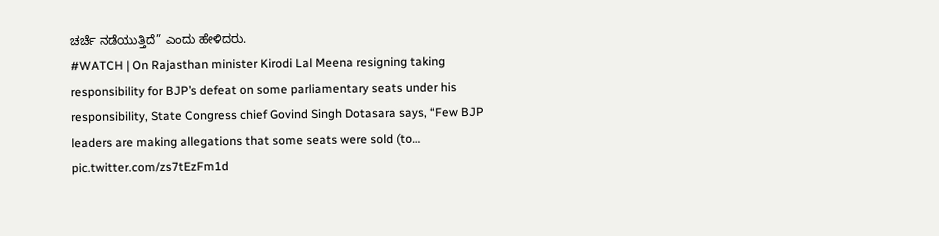ಚರ್ಚೆ ನಡೆಯುತ್ತಿದೆ” ಎಂದು ಹೇಳಿದರು.
#WATCH | On Rajasthan minister Kirodi Lal Meena resigning taking responsibility for BJP’s defeat on some parliamentary seats under his responsibility, State Congress chief Govind Singh Dotasara says, “Few BJP leaders are making allegations that some seats were sold (to… pic.twitter.com/zs7tEzFm1d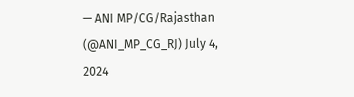— ANI MP/CG/Rajasthan (@ANI_MP_CG_RJ) July 4, 2024